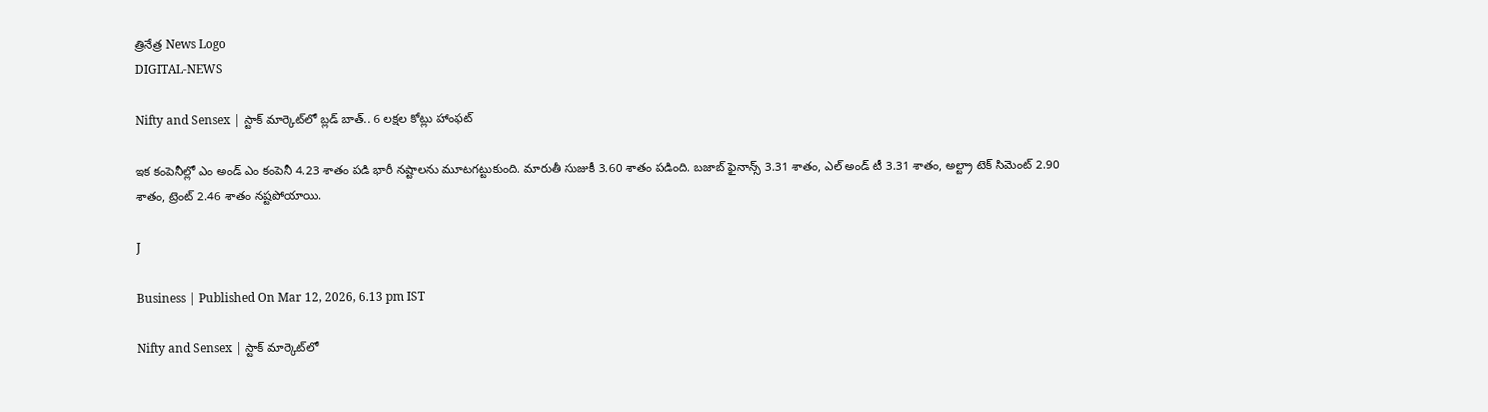త్రినేత్ర News Logo
DIGITAL-NEWS

Nifty and Sensex | స్టాక్ మార్కెట్‌లో బ్లడ్ బాత్.. 6 లక్షల కోట్లు హాంఫట్

ఇక కంపెనీల్లో ఎం అండ్ ఎం కంపెనీ 4.23 శాతం పడి భారీ నష్టాలను మూటగట్టుకుంది. మారుతీ సుజుకీ 3.60 శాతం పడింది. బజాబ్ ఫైనాన్స్ 3.31 శాతం, ఎల్ అండ్ టీ 3.31 శాతం, అల్ట్రా టెక్ సిమెంట్ 2.90 శాతం, ట్రెంట్ 2.46 శాతం నష్టపోయాయి.

J

Business | Published On Mar 12, 2026, 6.13 pm IST

Nifty and Sensex | స్టాక్ మార్కెట్‌లో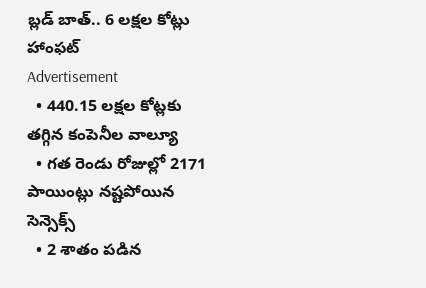బ్లడ్ బాత్.. 6 లక్షల కోట్లు హాంఫట్
Advertisement
  • 440.15 లక్షల కోట్లకు తగ్గిన కంపెనీల వాల్యూ
  • గత రెండు రోజుల్లో 2171 పాయింట్లు నష్టపోయిన సెన్సెక్స్
  • 2 శాతం పడిన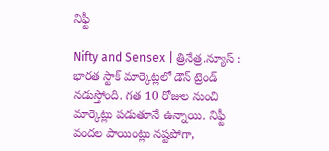నిఫ్టీ

Nifty and Sensex | త్రినేత్ర.న్యూస్ : భారత స్టాక్ మార్కెట్లలో డౌన్ ట్రెండ్ నడుస్తోంది. గత 10 రోజుల నుంచి మార్కెట్లు పడుతూనే ఉన్నాయి. నిఫ్టీ వందల పాయింట్లు నష్టపోగా,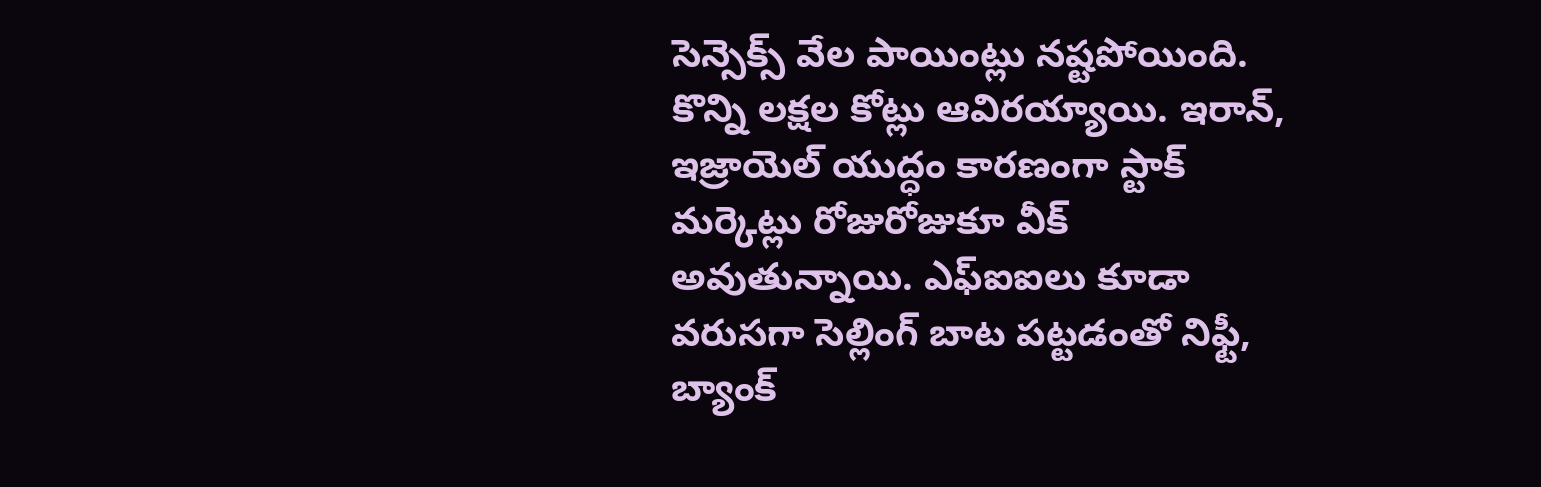సెన్సెక్స్ వేల పాయింట్లు నష్టపోయింది. కొన్ని లక్షల కోట్లు ఆవిరయ్యాయి. ఇరాన్, ఇజ్రాయెల్ యుద్ధం కారణంగా స్టాక్ మర్కెట్లు రోజురోజుకూ వీక్ అవుతున్నాయి. ఎఫ్ఐఐలు కూడా వరుసగా సెల్లింగ్ బాట పట్టడంతో నిఫ్టీ, బ్యాంక్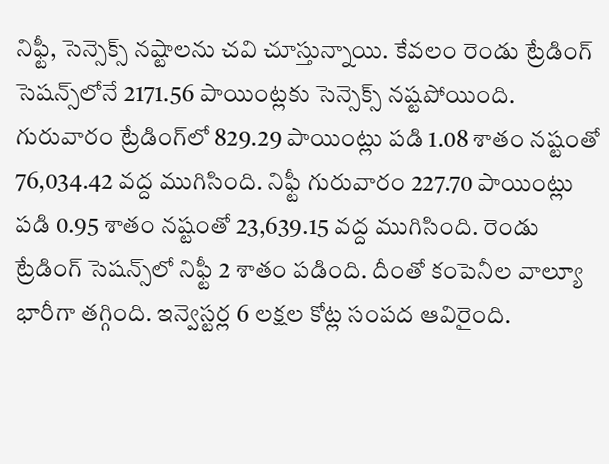నిఫ్టీ, సెన్సెక్స్ నష్టాలను చవి చూస్తున్నాయి. కేవలం రెండు ట్రేడింగ్ సెషన్స్‌లోనే 2171.56 పాయింట్లకు సెన్సెక్స్ నష్టపోయింది. గురువారం ట్రేడింగ్‌లో 829.29 పాయింట్లు పడి 1.08 శాతం నష్టంతో 76,034.42 వద్ద ముగిసింది. నిఫ్టీ గురువారం 227.70 పాయింట్లు పడి 0.95 శాతం నష్టంతో 23,639.15 వద్ద ముగిసింది. రెండు ట్రేడింగ్ సెషన్స్‌లో నిఫ్టీ 2 శాతం పడింది. దీంతో కంపెనీల వాల్యూ భారీగా తగ్గింది. ఇన్వెస్టర్ల 6 లక్షల కోట్ల సంపద ఆవిరైంది.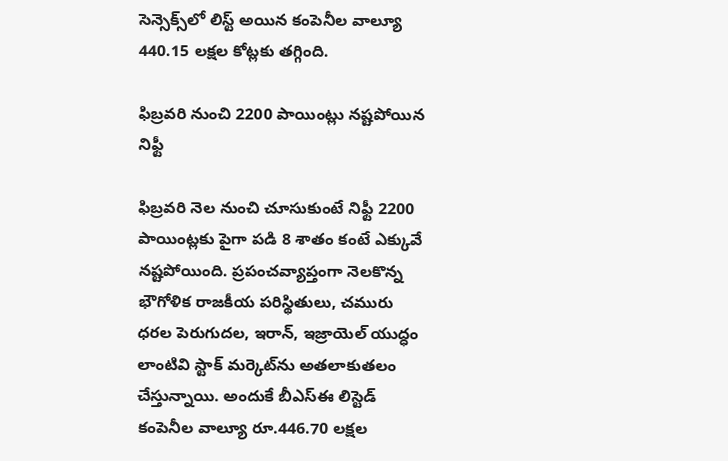సెన్సెక్స్‌లో లిస్ట్ అయిన కంపెనీల వాల్యూ 440.15 లక్షల కోట్లకు తగ్గింది.

ఫిబ్రవరి నుంచి 2200 పాయింట్లు నష్టపోయిన నిఫ్టీ

ఫిబ్రవరి నెల నుంచి చూసుకుంటే నిఫ్టీ 2200 పాయింట్లకు పైగా పడి 8 శాతం కంటే ఎక్కువే నష్టపోయింది. ప్రపంచవ్యాప్తంగా నెలకొన్న భౌగోళిక రాజకీయ పరిస్థితులు, చమురు ధరల పెరుగుదల, ఇరాన్, ఇజ్రాయెల్ యుద్ధం లాంటివి స్టాక్ మర్కెట్‌ను అతలాకుతలం చేస్తున్నాయి. అందుకే బీఎస్ఈ లిస్టెడ్ కంపెనీల వాల్యూ రూ.446.70 లక్షల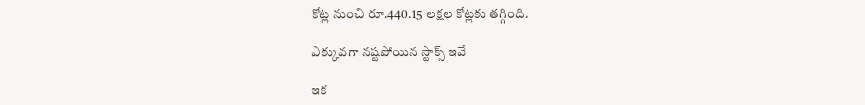కోట్ల నుంచి రూ.440.15 లక్షల కోట్లకు తగ్గింది.

ఎక్కువగా నష్టపోయిన స్టాక్స్ ఇవే

ఇక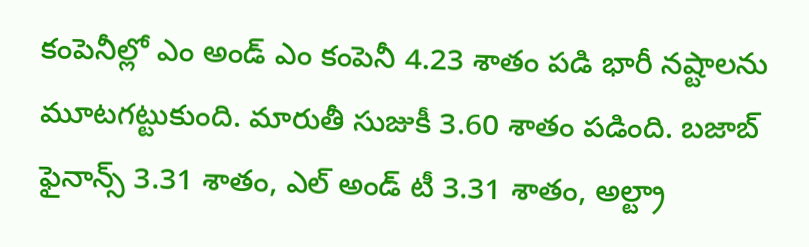కంపెనీల్లో ఎం అండ్ ఎం కంపెనీ 4.23 శాతం పడి భారీ నష్టాలను మూటగట్టుకుంది. మారుతీ సుజుకీ 3.60 శాతం పడింది. బజాబ్ ఫైనాన్స్ 3.31 శాతం, ఎల్ అండ్ టీ 3.31 శాతం, అల్ట్రా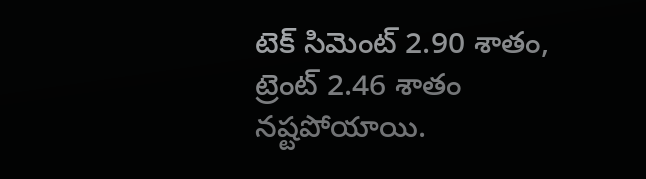టెక్ సిమెంట్ 2.90 శాతం, ట్రెంట్ 2.46 శాతం నష్టపోయాయి.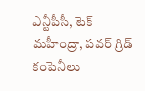ఎన్టీపీసీ, టెక్ మహీంద్రా, పవర్ గ్రిడ్ కంపెనీలు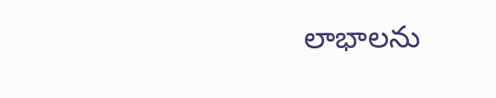లాభాలను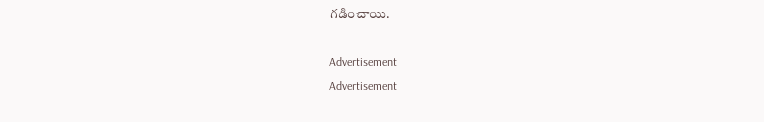గడించాయి.

Advertisement
Advertisement